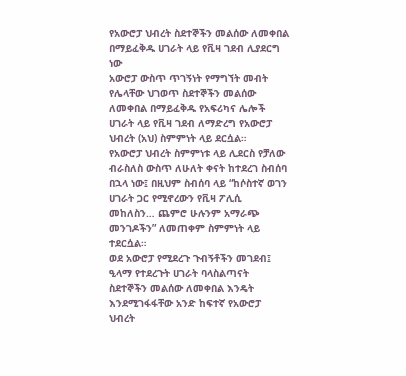የአውሮፓ ህብረት ስደተኞችን መልሰው ለመቀበል በማይፈቅዱ ሀገራት ላይ የቪዛ ገደብ ሊያደርግ ነው
አውሮፓ ውስጥ ጥገኝነት የማግኘት መብት የሌላቸው ህገወጥ ስደተኞችን መልሰው ለመቀበል በማይፈቅዱ የአፍሪካና ሌሎች ሀገራት ላይ የቪዛ ገደብ ለማድረግ የአውሮፓ ህብረት (አህ) ስምምነት ላይ ደርሷል።
የአውሮፓ ህብረት ስምምነቱ ላይ ሊደርስ የቻለው ብራስለስ ውስጥ ለሁለት ቀናት ከተደረገ ስብሰባ በኋላ ነው፤ በዚህም ስብሰባ ላይ “ከሶስተኛ ወገን ሀገራት ጋር የሚኖረውን የቪዛ ፖሊሲ መከለስን… ጨምሮ ሁሉንም አማራጭ መንገዶችን” ለመጠቀም ስምምነት ላይ ተደርሷል።
ወደ አውሮፓ የሚደረጉ ጉብኝቶችን መገደብ፤ ዒላማ የተደረጉት ሀገራት ባላስልጣናት ስደተኞችን መልሰው ለመቀበል እንዴት እንደሚገፋፋቸው አንድ ከፍተኛ የአውሮፓ ህብረት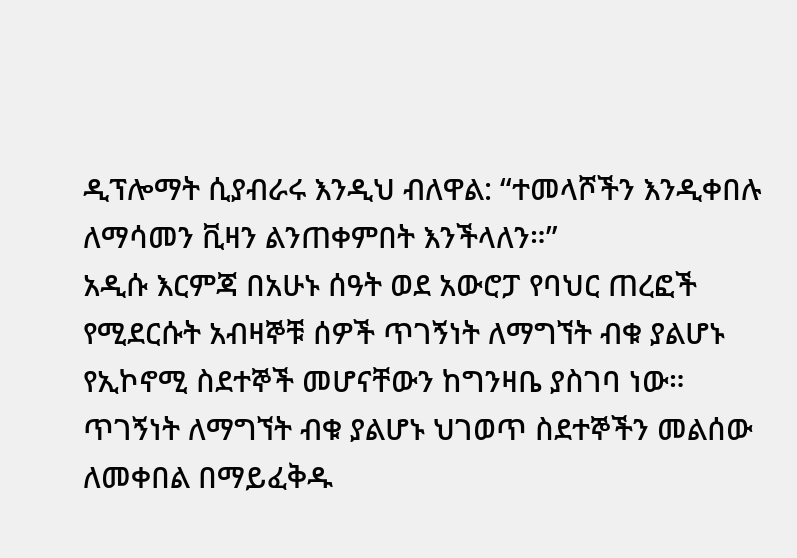ዲፕሎማት ሲያብራሩ እንዲህ ብለዋል: “ተመላሾችን እንዲቀበሉ ለማሳመን ቪዛን ልንጠቀምበት እንችላለን።”
አዲሱ እርምጃ በአሁኑ ሰዓት ወደ አውሮፓ የባህር ጠረፎች የሚደርሱት አብዛኞቹ ሰዎች ጥገኝነት ለማግኘት ብቁ ያልሆኑ የኢኮኖሚ ስደተኞች መሆናቸውን ከግንዛቤ ያስገባ ነው።
ጥገኝነት ለማግኘት ብቁ ያልሆኑ ህገወጥ ስደተኞችን መልሰው ለመቀበል በማይፈቅዱ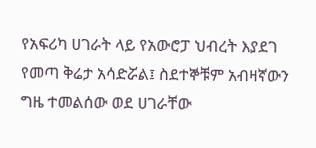የአፍሪካ ሀገራት ላይ የአውሮፓ ህብረት እያደገ የመጣ ቅሬታ አሳድሯል፤ ስደተኞቹም አብዛኛውን ግዜ ተመልሰው ወደ ሀገራቸው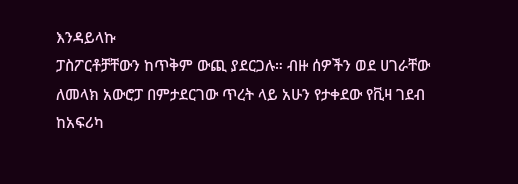እንዳይላኩ
ፓስፖርቶቻቸውን ከጥቅም ውጪ ያደርጋሉ። ብዙ ሰዎችን ወደ ሀገራቸው ለመላክ አውሮፓ በምታደርገው ጥረት ላይ አሁን የታቀደው የቪዛ ገደብ ከአፍሪካ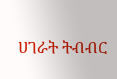ሀገራት ትብብር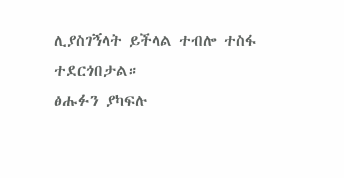ሊያስገኝላት ይችላል ተብሎ ተስፋ ተደርጎበታል።
ፅሑፉን ያካፍሉ